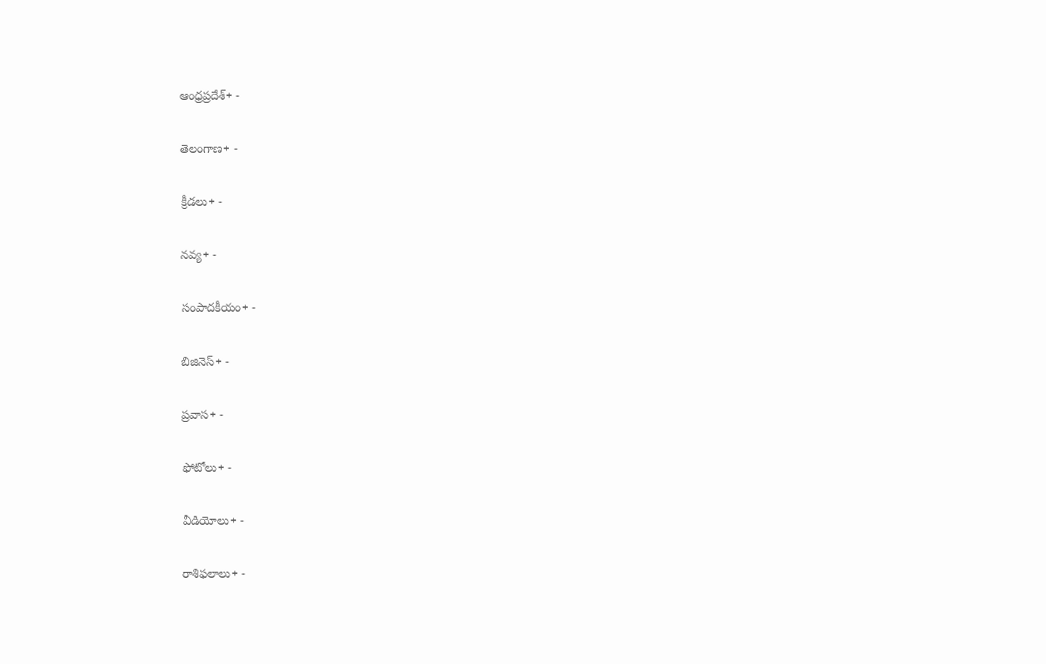ఆంధ్రప్రదేశ్+ -

తెలంగాణ+ -

క్రీడలు+ -

నవ్య+ -

సంపాదకీయం+ -

బిజినెస్+ -

ప్రవాస+ -

ఫోటోలు+ -

వీడియోలు+ -

రాశిఫలాలు+ -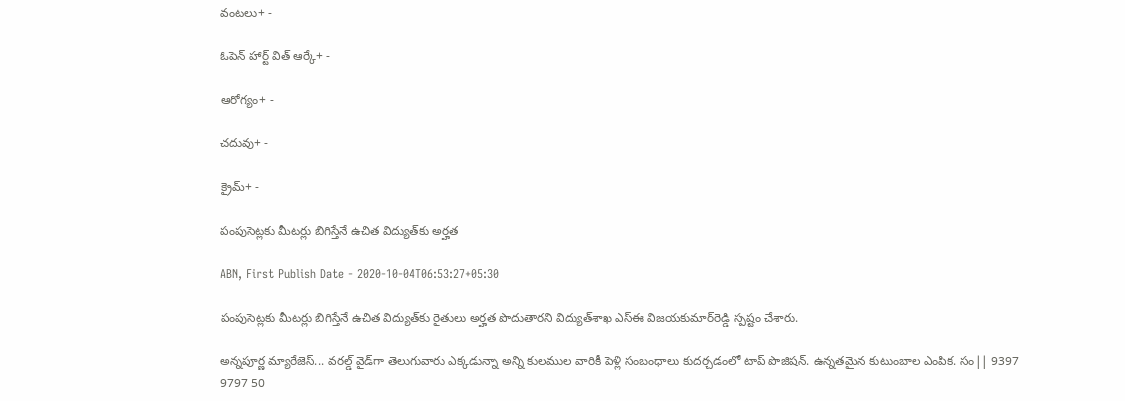వంటలు+ -

ఓపెన్ హార్ట్ విత్ ఆర్కే+ -

ఆరోగ్యం+ -

చదువు+ -

క్రైమ్+ -

పంపుసెట్లకు మీటర్లు బిగిస్తేనే ఉచిత విద్యుత్‌కు అర్హత

ABN, First Publish Date - 2020-10-04T06:53:27+05:30

పంపుసెట్లకు మీటర్లు బిగిస్తేనే ఉచిత విద్యుత్‌కు రైతులు అర్హత పొదుతారని విద్యుత్‌శాఖ ఎస్‌ఈ విజయకుమార్‌రెడ్డి స్పష్టం చేశారు.

అన్నపూర్ణ మ్యారేజెస్... వరల్డ్ వైడ్‌గా తెలుగువారు ఎక్కడున్నా అన్ని కులముల వారికీ పెళ్లి సంబంధాలు కుదర్చడంలో టాప్ పొజిషన్. ఉన్నతమైన కుటుంబాల ఎంపిక. సం|| 9397 9797 50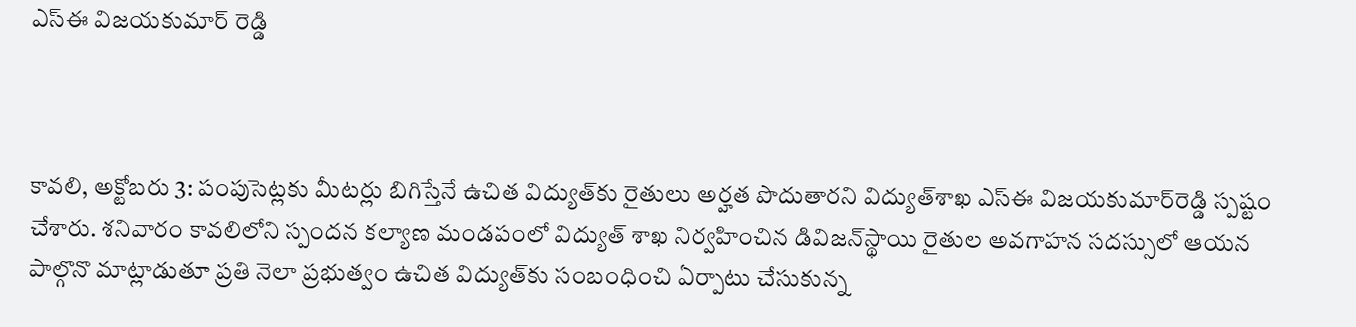ఎస్‌ఈ విజయకుమార్‌ రెడ్డి



కావలి, అక్టోబరు 3: పంపుసెట్లకు మీటర్లు బిగిస్తేనే ఉచిత విద్యుత్‌కు రైతులు అర్హత పొదుతారని విద్యుత్‌శాఖ ఎస్‌ఈ విజయకుమార్‌రెడ్డి స్పష్టం చేశారు. శనివారం కావలిలోని స్పందన కల్యాణ మండపంలో విద్యుత్‌ శాఖ నిర్వహించిన డివిజన్‌స్థాయి రైతుల అవగాహన సదస్సులో ఆయన పాల్గొనొ మాట్లాడుతూ ప్రతి నెలా ప్రభుత్వం ఉచిత విద్యుత్‌కు సంబంధించి ఏర్పాటు చేసుకున్న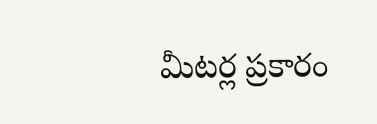మీటర్ల ప్రకారం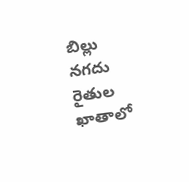బిల్లు నగదు రైతుల ఖాతాలో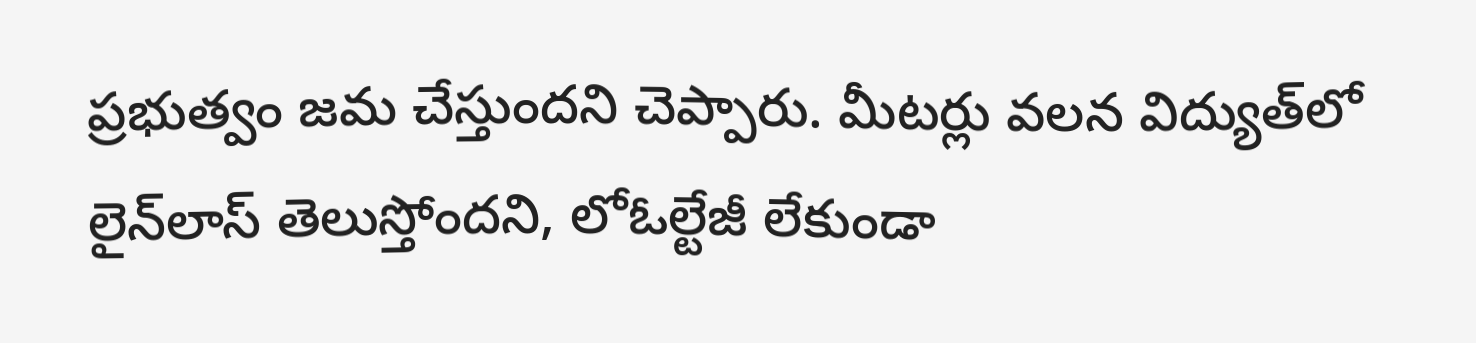ప్రభుత్వం జమ చేస్తుందని చెప్పారు. మీటర్లు వలన విద్యుత్‌లో లైన్‌లాస్‌ తెలుస్తోందని, లోఓల్టేజీ లేకుండా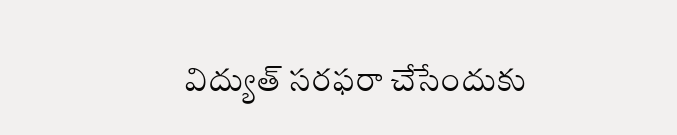విద్యుత్‌ సరఫరా చేసేందుకు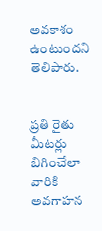అవకాశం ఉంటుందని తెలిపారు.


ప్రతి రైతు మీటర్లు బిగించేలా వారికి అవగాహన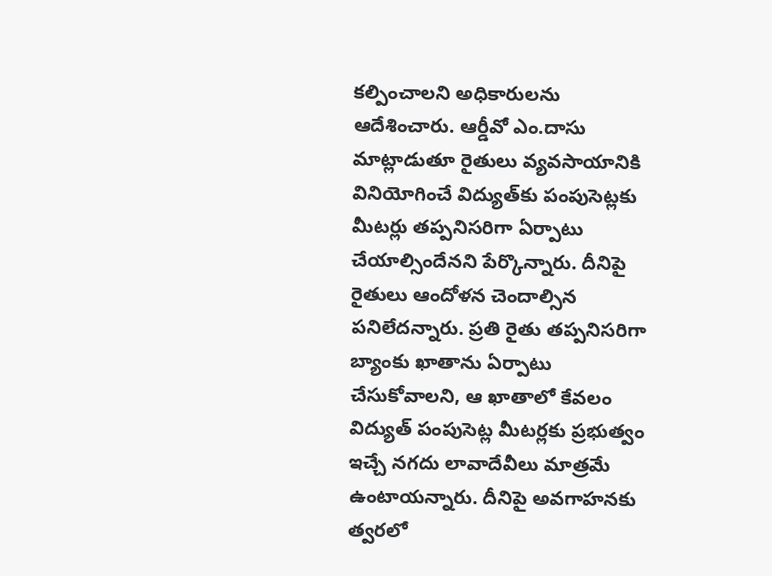కల్పించాలని అధికారులను ఆదేశించారు. ఆర్డీవో ఎం.దాసు మాట్లాడుతూ రైతులు వ్యవసాయానికి వినియోగించే విద్యుత్‌కు పంపుసెట్లకు మీటర్లు తప్పనిసరిగా ఏర్పాటు చేయాల్సిందేనని పేర్కొన్నారు. దీనిపై రైతులు ఆందోళన చెందాల్సిన పనిలేదన్నారు. ప్రతి రైతు తప్పనిసరిగా బ్యాంకు ఖాతాను ఏర్పాటు చేసుకోవాలని, ఆ ఖాతాలో కేవలం విద్యుత్‌ పంపుసెట్ల మీటర్లకు ప్రభుత్వం ఇచ్చే నగదు లావాదేవీలు మాత్రమే ఉంటాయన్నారు. దీనిపై అవగాహనకు త్వరలో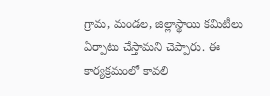గ్రామ, మండల, జిల్లాస్థాయి కమిటీలు ఏర్పాటు చేస్తామని చెప్పారు. ఈ కార్యక్రమంలో కావలి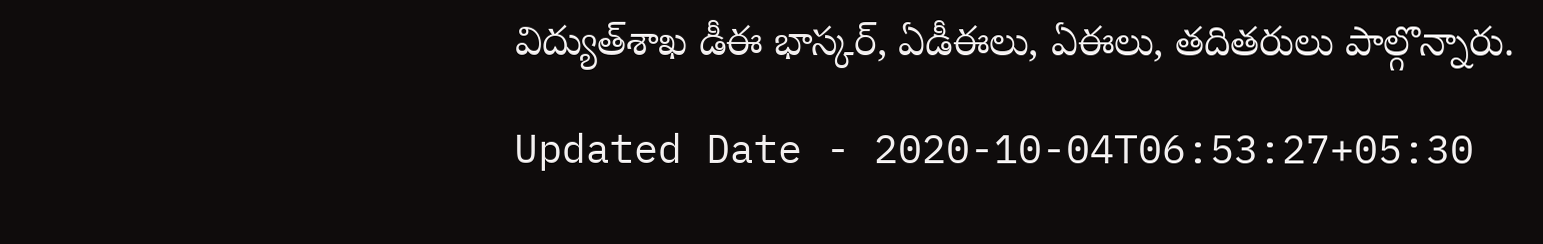విద్యుత్‌శాఖ డీఈ భాస్కర్‌, ఏడీఈలు, ఏఈలు, తదితరులు పాల్గొన్నారు.

Updated Date - 2020-10-04T06:53:27+05:30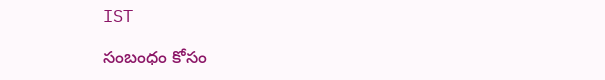IST

సంబంధం కోసం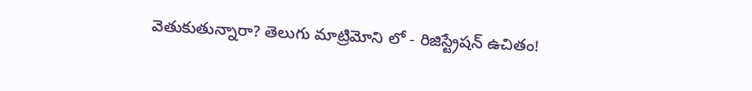వెతుకుతున్నారా? తెలుగు మాట్రిమోని లో - రిజిస్ట్రేషన్ ఉచితం!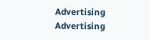Advertising
Advertising